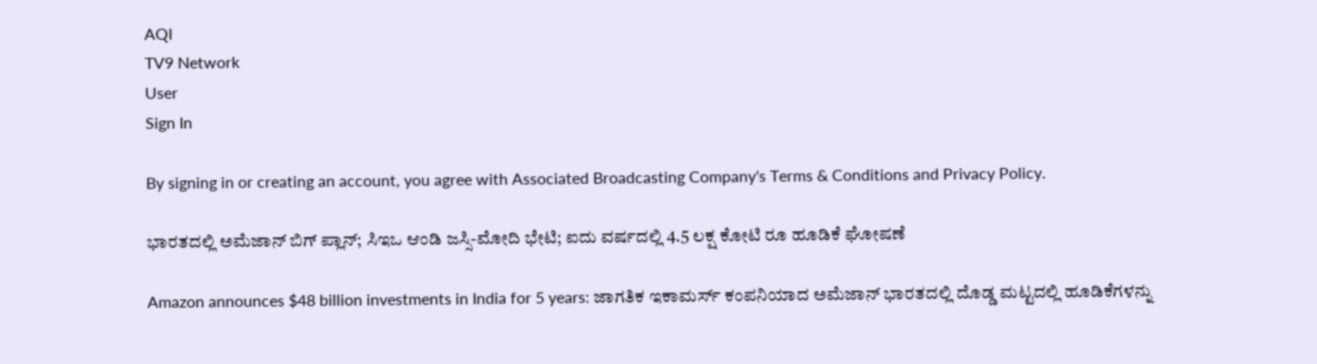AQI
TV9 Network
User
Sign In

By signing in or creating an account, you agree with Associated Broadcasting Company's Terms & Conditions and Privacy Policy.

ಭಾರತದಲ್ಲಿ ಅಮೆಜಾನ್ ಬಿಗ್ ಪ್ಲಾನ್; ಸಿಇಒ ಆಂಡಿ ಜಸ್ಸಿ-ಮೋದಿ ಭೇಟಿ; ಐದು ವರ್ಷದಲ್ಲಿ 4.5 ಲಕ್ಷ ಕೋಟಿ ರೂ ಹೂಡಿಕೆ ಘೋಷಣೆ

Amazon announces $48 billion investments in India for 5 years: ಜಾಗತಿಕ ಇಕಾಮರ್ಸ್ ಕಂಪನಿಯಾದ ಅಮೆಜಾನ್ ಭಾರತದಲ್ಲಿ ದೊಡ್ಡ ಮಟ್ಟದಲ್ಲಿ ಹೂಡಿಕೆಗಳನ್ನು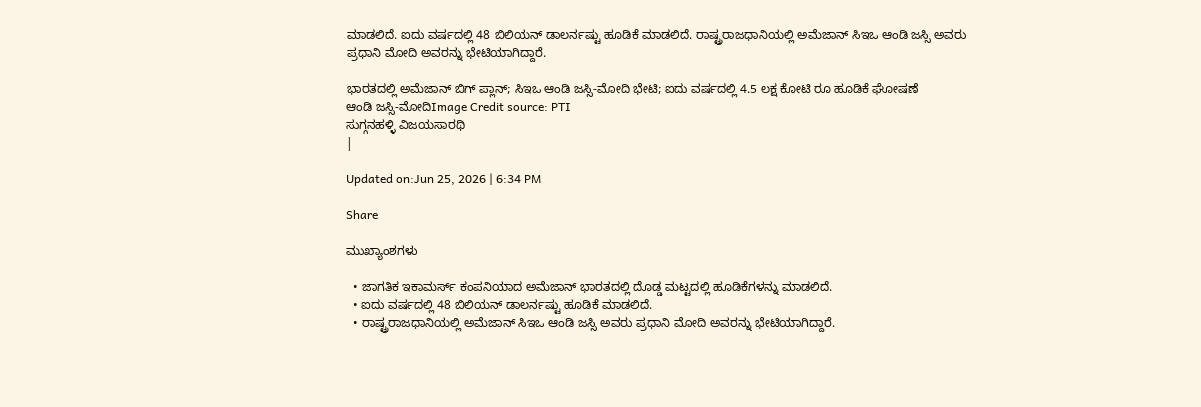ಮಾಡಲಿದೆ. ಐದು ವರ್ಷದಲ್ಲಿ 48 ಬಿಲಿಯನ್ ಡಾಲರ್ನಷ್ಟು ಹೂಡಿಕೆ ಮಾಡಲಿದೆ. ರಾಷ್ಟ್ರರಾಜಧಾನಿಯಲ್ಲಿ ಅಮೆಜಾನ್ ಸಿಇಒ ಆಂಡಿ ಜಸ್ಸಿ ಅವರು ಪ್ರಧಾನಿ ಮೋದಿ ಅವರನ್ನು ಭೇಟಿಯಾಗಿದ್ದಾರೆ.

ಭಾರತದಲ್ಲಿ ಅಮೆಜಾನ್ ಬಿಗ್ ಪ್ಲಾನ್; ಸಿಇಒ ಆಂಡಿ ಜಸ್ಸಿ-ಮೋದಿ ಭೇಟಿ; ಐದು ವರ್ಷದಲ್ಲಿ 4.5 ಲಕ್ಷ ಕೋಟಿ ರೂ ಹೂಡಿಕೆ ಘೋಷಣೆ
ಆಂಡಿ ಜಸ್ಸಿ-ಮೋದಿImage Credit source: PTI
ಸುಗ್ಗನಹಳ್ಳಿ ವಿಜಯಸಾರಥಿ
|

Updated on:Jun 25, 2026 | 6:34 PM

Share

ಮುಖ್ಯಾಂಶಗಳು

  • ಜಾಗತಿಕ ಇಕಾಮರ್ಸ್ ಕಂಪನಿಯಾದ ಅಮೆಜಾನ್ ಭಾರತದಲ್ಲಿ ದೊಡ್ಡ ಮಟ್ಟದಲ್ಲಿ ಹೂಡಿಕೆಗಳನ್ನು ಮಾಡಲಿದೆ.
  • ಐದು ವರ್ಷದಲ್ಲಿ 48 ಬಿಲಿಯನ್ ಡಾಲರ್ನಷ್ಟು ಹೂಡಿಕೆ ಮಾಡಲಿದೆ.
  • ರಾಷ್ಟ್ರರಾಜಧಾನಿಯಲ್ಲಿ ಅಮೆಜಾನ್ ಸಿಇಒ ಆಂಡಿ ಜಸ್ಸಿ ಅವರು ಪ್ರಧಾನಿ ಮೋದಿ ಅವರನ್ನು ಭೇಟಿಯಾಗಿದ್ದಾರೆ.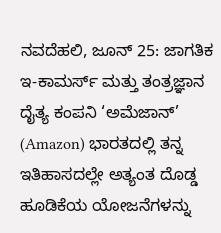ನವದೆಹಲಿ, ಜೂನ್ 25: ಜಾಗತಿಕ ಇ-ಕಾಮರ್ಸ್ ಮತ್ತು ತಂತ್ರಜ್ಞಾನ ದೈತ್ಯ ಕಂಪನಿ ‘ಅಮೆಜಾನ್’ (Amazon) ಭಾರತದಲ್ಲಿ ತನ್ನ ಇತಿಹಾಸದಲ್ಲೇ ಅತ್ಯಂತ ದೊಡ್ಡ ಹೂಡಿಕೆಯ ಯೋಜನೆಗಳನ್ನು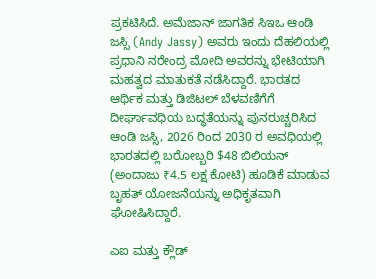ಪ್ರಕಟಿಸಿದೆ. ಅಮೆಜಾನ್ ಜಾಗತಿಕ ಸಿಇಒ ಆಂಡಿ ಜಸ್ಸಿ (Andy Jassy) ಅವರು ಇಂದು ದೆಹಲಿಯಲ್ಲಿ ಪ್ರಧಾನಿ ನರೇಂದ್ರ ಮೋದಿ ಅವರನ್ನು ಭೇಟಿಯಾಗಿ ಮಹತ್ವದ ಮಾತುಕತೆ ನಡೆಸಿದ್ದಾರೆ. ಭಾರತದ ಆರ್ಥಿಕ ಮತ್ತು ಡಿಜಿಟಲ್ ಬೆಳವಣಿಗೆಗೆ ದೀರ್ಘಾವಧಿಯ ಬದ್ಧತೆಯನ್ನು ಪುನರುಚ್ಚರಿಸಿದ ಆಂಡಿ ಜಸ್ಸಿ, 2026 ರಿಂದ 2030 ರ ಅವಧಿಯಲ್ಲಿ ಭಾರತದಲ್ಲಿ ಬರೋಬ್ಬರಿ $48 ಬಿಲಿಯನ್ (ಅಂದಾಜು ₹4.5 ಲಕ್ಷ ಕೋಟಿ) ಹೂಡಿಕೆ ಮಾಡುವ ಬೃಹತ್ ಯೋಜನೆಯನ್ನು ಅಧಿಕೃತವಾಗಿ ಘೋಷಿಸಿದ್ದಾರೆ.

ಎಐ ಮತ್ತು ಕ್ಲೌಡ್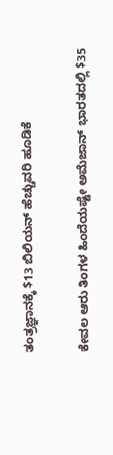ತಂತ್ರಜ್ಞಾನಕ್ಕೆ $13 ಬಿಲಿಯನ್ ಹೆಚ್ಚುವರಿ ಹೂಡಿಕೆ

ಕೇವಲ ಆರು ತಿಂಗಳ ಹಿಂದೆಯಷ್ಟೇ ಅಮೆಜಾನ್ ಭಾರತದಲ್ಲಿ $35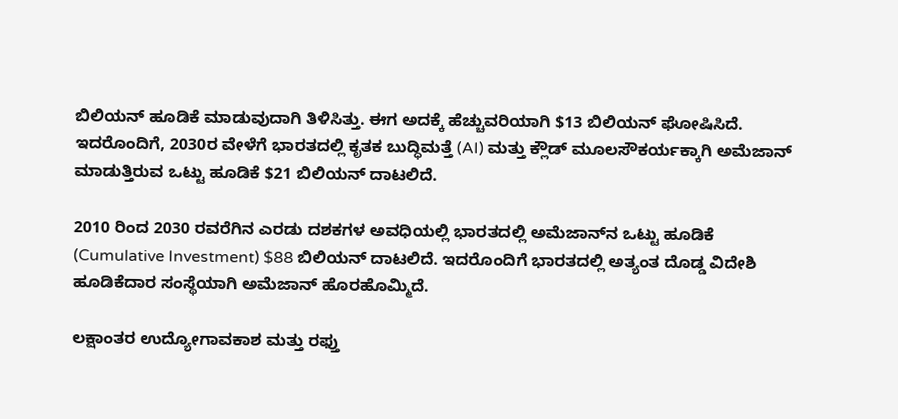ಬಿಲಿಯನ್ ಹೂಡಿಕೆ ಮಾಡುವುದಾಗಿ ತಿಳಿಸಿತ್ತು. ಈಗ ಅದಕ್ಕೆ ಹೆಚ್ಚುವರಿಯಾಗಿ $13 ಬಿಲಿಯನ್ ಘೋಷಿಸಿದೆ. ಇದರೊಂದಿಗೆ, 2030ರ ವೇಳೆಗೆ ಭಾರತದಲ್ಲಿ ಕೃತಕ ಬುದ್ಧಿಮತ್ತೆ (AI) ಮತ್ತು ಕ್ಲೌಡ್ ಮೂಲಸೌಕರ್ಯಕ್ಕಾಗಿ ಅಮೆಜಾನ್ ಮಾಡುತ್ತಿರುವ ಒಟ್ಟು ಹೂಡಿಕೆ $21 ಬಿಲಿಯನ್ ದಾಟಲಿದೆ.

2010 ರಿಂದ 2030 ರವರೆಗಿನ ಎರಡು ದಶಕಗಳ ಅವಧಿಯಲ್ಲಿ ಭಾರತದಲ್ಲಿ ಅಮೆಜಾನ್‌ನ ಒಟ್ಟು ಹೂಡಿಕೆ (Cumulative Investment) $88 ಬಿಲಿಯನ್ ದಾಟಲಿದೆ. ಇದರೊಂದಿಗೆ ಭಾರತದಲ್ಲಿ ಅತ್ಯಂತ ದೊಡ್ಡ ವಿದೇಶಿ ಹೂಡಿಕೆದಾರ ಸಂಸ್ಥೆಯಾಗಿ ಅಮೆಜಾನ್ ಹೊರಹೊಮ್ಮಿದೆ.

ಲಕ್ಷಾಂತರ ಉದ್ಯೋಗಾವಕಾಶ ಮತ್ತು ರಫ್ತು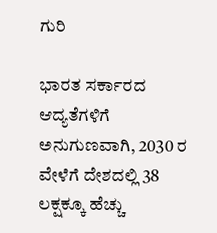ಗುರಿ

ಭಾರತ ಸರ್ಕಾರದ ಆದ್ಯತೆಗಳಿಗೆ ಅನುಗುಣವಾಗಿ, 2030 ರ ವೇಳೆಗೆ ದೇಶದಲ್ಲಿ 38 ಲಕ್ಷಕ್ಕೂ ಹೆಚ್ಚು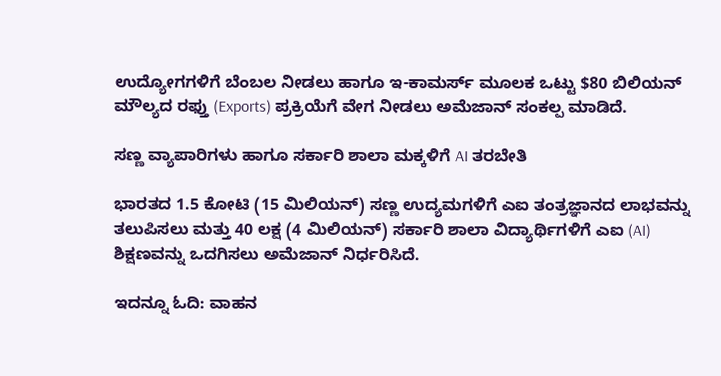ಉದ್ಯೋಗಗಳಿಗೆ ಬೆಂಬಲ ನೀಡಲು ಹಾಗೂ ಇ-ಕಾಮರ್ಸ್ ಮೂಲಕ ಒಟ್ಟು $80 ಬಿಲಿಯನ್ ಮೌಲ್ಯದ ರಫ್ತು (Exports) ಪ್ರಕ್ರಿಯೆಗೆ ವೇಗ ನೀಡಲು ಅಮೆಜಾನ್ ಸಂಕಲ್ಪ ಮಾಡಿದೆ.

ಸಣ್ಣ ವ್ಯಾಪಾರಿಗಳು ಹಾಗೂ ಸರ್ಕಾರಿ ಶಾಲಾ ಮಕ್ಕಳಿಗೆ AI ತರಬೇತಿ

ಭಾರತದ 1.5 ಕೋಟಿ (15 ಮಿಲಿಯನ್) ಸಣ್ಣ ಉದ್ಯಮಗಳಿಗೆ ಎಐ ತಂತ್ರಜ್ಞಾನದ ಲಾಭವನ್ನು ತಲುಪಿಸಲು ಮತ್ತು 40 ಲಕ್ಷ (4 ಮಿಲಿಯನ್) ಸರ್ಕಾರಿ ಶಾಲಾ ವಿದ್ಯಾರ್ಥಿಗಳಿಗೆ ಎಐ (AI) ಶಿಕ್ಷಣವನ್ನು ಒದಗಿಸಲು ಅಮೆಜಾನ್ ನಿರ್ಧರಿಸಿದೆ.

ಇದನ್ನೂ ಓದಿ: ವಾಹನ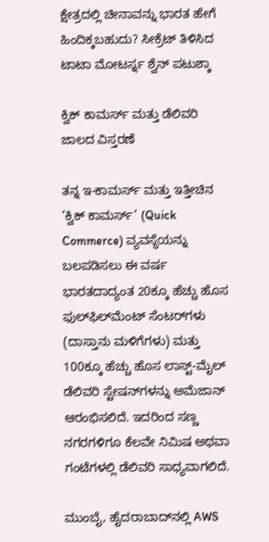ಕ್ಷೇತ್ರದಲ್ಲಿ ಚೀನಾವನ್ನು ಭಾರತ ಹೇಗೆ ಹಿಂದಿಕ್ಕಬಹುದು? ಸೀಕ್ರೆಟ್ ತಿಳಿಸಿದ ಟಾಟಾ ಮೋಟರ್ಸ್ನ ಶ್ವೆನ್ ಪಟುಶ್ಕಾ

ಕ್ವಿಕ್ ಕಾಮರ್ಸ್ ಮತ್ತು ಡೆಲಿವರಿ ಜಾಲದ ವಿಸ್ತರಣೆ

ತನ್ನ ಇ-ಕಾಮರ್ಸ್ ಮತ್ತು ಇತ್ತೀಚಿನ ‘ಕ್ವಿಕ್ ಕಾಮರ್ಸ್’ (Quick Commerce) ವ್ಯವಸ್ಥೆಯನ್ನು ಬಲಪಡಿಸಲು ಈ ವರ್ಷ ಭಾರತದಾದ್ಯಂತ 20ಕ್ಕೂ ಹೆಚ್ಚು ಹೊಸ ಫುಲ್‌ಫಿಲ್‌ಮೆಂಟ್ ಸೆಂಟರ್‌ಗಳು (ದಾಸ್ತಾನು ಮಳಿಗೆಗಳು) ಮತ್ತು 100ಕ್ಕೂ ಹೆಚ್ಚು ಹೊಸ ಲಾಸ್ಟ್-ಮೈಲ್ ಡೆಲಿವರಿ ಸ್ಟೇಷನ್‌ಗಳನ್ನು ಅಮೆಜಾನ್ ಆರಂಭಿಸಲಿದೆ. ಇದರಿಂದ ಸಣ್ಣ ನಗರಗಳಿಗೂ ಕೆಲವೇ ನಿಮಿಷ ಅಥವಾ ಗಂಟೆಗಳಲ್ಲಿ ಡೆಲಿವರಿ ಸಾಧ್ಯವಾಗಲಿದೆ.

ಮುಂಬೈ, ಹೈದರಾಬಾದ್‌ನಲ್ಲಿ AWS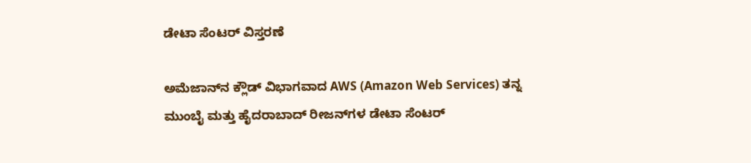ಡೇಟಾ ಸೆಂಟರ್ ವಿಸ್ತರಣೆ

ಅಮೆಜಾನ್‌ನ ಕ್ಲೌಡ್ ವಿಭಾಗವಾದ AWS (Amazon Web Services) ತನ್ನ ಮುಂಬೈ ಮತ್ತು ಹೈದರಾಬಾದ್ ರೀಜನ್‌ಗಳ ಡೇಟಾ ಸೆಂಟರ್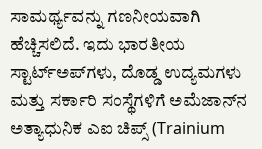ಸಾಮರ್ಥ್ಯವನ್ನು ಗಣನೀಯವಾಗಿ ಹೆಚ್ಚಿಸಲಿದೆ. ಇದು ಭಾರತೀಯ ಸ್ಟಾರ್ಟ್‌ಅಪ್‌ಗಳು, ದೊಡ್ಡ ಉದ್ಯಮಗಳು ಮತ್ತು ಸರ್ಕಾರಿ ಸಂಸ್ಥೆಗಳಿಗೆ ಅಮೆಜಾನ್‌ನ ಅತ್ಯಾಧುನಿಕ ಎಐ ಚಿಪ್ಸ್ (Trainium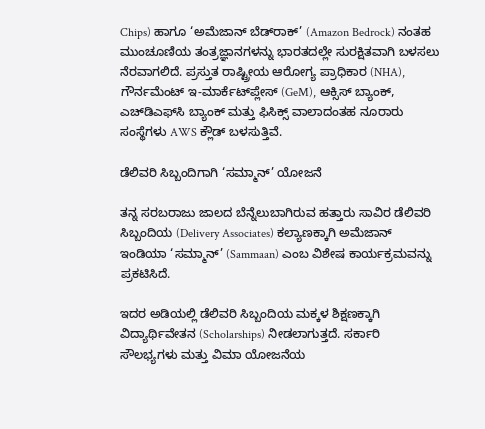Chips) ಹಾಗೂ ‘ಅಮೆಜಾನ್ ಬೆಡ್‌ರಾಕ್’ (Amazon Bedrock) ನಂತಹ ಮುಂಚೂಣಿಯ ತಂತ್ರಜ್ಞಾನಗಳನ್ನು ಭಾರತದಲ್ಲೇ ಸುರಕ್ಷಿತವಾಗಿ ಬಳಸಲು ನೆರವಾಗಲಿದೆ. ಪ್ರಸ್ತುತ ರಾಷ್ಟ್ರೀಯ ಆರೋಗ್ಯ ಪ್ರಾಧಿಕಾರ (NHA), ಗೌರ್ನಮೆಂಟ್ ಇ-ಮಾರ್ಕೆಟ್‌ಪ್ಲೇಸ್ (GeM), ಆಕ್ಸಿಸ್ ಬ್ಯಾಂಕ್, ಎಚ್‌ಡಿಎಫ್‌ಸಿ ಬ್ಯಾಂಕ್ ಮತ್ತು ಫಿಸಿಕ್ಸ್ ವಾಲಾದಂತಹ ನೂರಾರು ಸಂಸ್ಥೆಗಳು AWS ಕ್ಲೌಡ್ ಬಳಸುತ್ತಿವೆ.

ಡೆಲಿವರಿ ಸಿಬ್ಬಂದಿಗಾಗಿ ‘ಸಮ್ಮಾನ್’ ಯೋಜನೆ

ತನ್ನ ಸರಬರಾಜು ಜಾಲದ ಬೆನ್ನೆಲುಬಾಗಿರುವ ಹತ್ತಾರು ಸಾವಿರ ಡೆಲಿವರಿ ಸಿಬ್ಬಂದಿಯ (Delivery Associates) ಕಲ್ಯಾಣಕ್ಕಾಗಿ ಅಮೆಜಾನ್ ಇಂಡಿಯಾ ‘ಸಮ್ಮಾನ್’ (Sammaan) ಎಂಬ ವಿಶೇಷ ಕಾರ್ಯಕ್ರಮವನ್ನು ಪ್ರಕಟಿಸಿದೆ.

ಇದರ ಅಡಿಯಲ್ಲಿ ಡೆಲಿವರಿ ಸಿಬ್ಬಂದಿಯ ಮಕ್ಕಳ ಶಿಕ್ಷಣಕ್ಕಾಗಿ ವಿದ್ಯಾರ್ಥಿವೇತನ (Scholarships) ನೀಡಲಾಗುತ್ತದೆ. ಸರ್ಕಾರಿ ಸೌಲಭ್ಯಗಳು ಮತ್ತು ವಿಮಾ ಯೋಜನೆಯ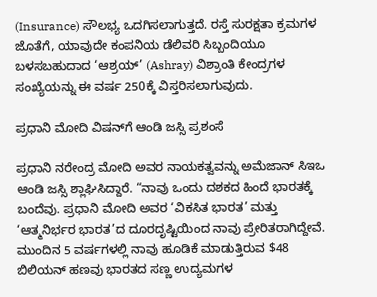(Insurance) ಸೌಲಭ್ಯ ಒದಗಿಸಲಾಗುತ್ತದೆ. ರಸ್ತೆ ಸುರಕ್ಷತಾ ಕ್ರಮಗಳ ಜೊತೆಗೆ, ಯಾವುದೇ ಕಂಪನಿಯ ಡೆಲಿವರಿ ಸಿಬ್ಬಂದಿಯೂ ಬಳಸಬಹುದಾದ ‘ಆಶ್ರಯ್’ (Ashray) ವಿಶ್ರಾಂತಿ ಕೇಂದ್ರಗಳ ಸಂಖ್ಯೆಯನ್ನು ಈ ವರ್ಷ 250ಕ್ಕೆ ವಿಸ್ತರಿಸಲಾಗುವುದು.

ಪ್ರಧಾನಿ ಮೋದಿ ವಿಷನ್‌ಗೆ ಆಂಡಿ ಜಸ್ಸಿ ಪ್ರಶಂಸೆ

ಪ್ರಧಾನಿ ನರೇಂದ್ರ ಮೋದಿ ಅವರ ನಾಯಕತ್ವವನ್ನು ಅಮೆಜಾನ್ ಸಿಇಒ ಆಂಡಿ ಜಸ್ಸಿ ಶ್ಲಾಘಿಸಿದ್ದಾರೆ. “ನಾವು ಒಂದು ದಶಕದ ಹಿಂದೆ ಭಾರತಕ್ಕೆ ಬಂದೆವು. ಪ್ರಧಾನಿ ಮೋದಿ ಅವರ ‘ವಿಕಸಿತ ಭಾರತ’ ಮತ್ತು ‘ಆತ್ಮನಿರ್ಭರ ಭಾರತ’ದ ದೂರದೃಷ್ಟಿಯಿಂದ ನಾವು ಪ್ರೇರಿತರಾಗಿದ್ದೇವೆ. ಮುಂದಿನ 5 ವರ್ಷಗಳಲ್ಲಿ ನಾವು ಹೂಡಿಕೆ ಮಾಡುತ್ತಿರುವ $48 ಬಿಲಿಯನ್ ಹಣವು ಭಾರತದ ಸಣ್ಣ ಉದ್ಯಮಗಳ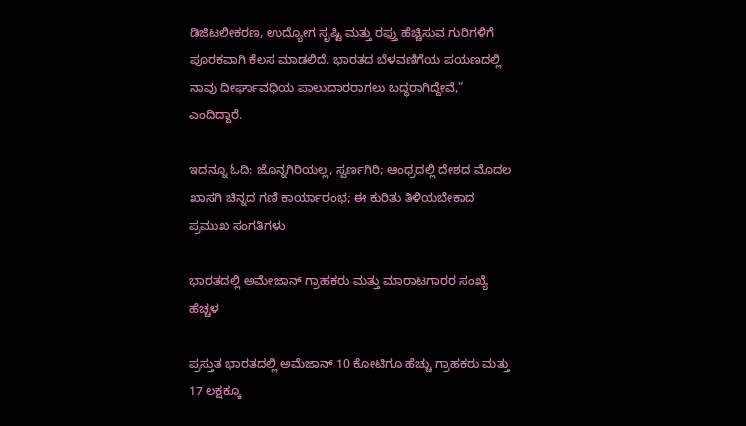ಡಿಜಿಟಲೀಕರಣ, ಉದ್ಯೋಗ ಸೃಷ್ಟಿ ಮತ್ತು ರಫ್ತು ಹೆಚ್ಚಿಸುವ ಗುರಿಗಳಿಗೆ ಪೂರಕವಾಗಿ ಕೆಲಸ ಮಾಡಲಿದೆ. ಭಾರತದ ಬೆಳವಣಿಗೆಯ ಪಯಣದಲ್ಲಿ ನಾವು ದೀರ್ಘಾವಧಿಯ ಪಾಲುದಾರರಾಗಲು ಬದ್ಧರಾಗಿದ್ದೇವೆ,” ಎಂದಿದ್ದಾರೆ.

ಇದನ್ನೂ ಓದಿ: ಜೊನ್ನಗಿರಿಯಲ್ಲ, ಸ್ವರ್ಣಗಿರಿ; ಆಂಧ್ರದಲ್ಲಿ ದೇಶದ ಮೊದಲ ಖಾಸಗಿ ಚಿನ್ನದ ಗಣಿ ಕಾರ್ಯಾರಂಭ; ಈ ಕುರಿತು ತಿಳಿಯಬೇಕಾದ ಪ್ರಮುಖ ಸಂಗತಿಗಳು

ಭಾರತದಲ್ಲಿ ಅಮೇಜಾನ್ ಗ್ರಾಹಕರು ಮತ್ತು ಮಾರಾಟಗಾರರ ಸಂಖ್ಯೆ ಹೆಚ್ಚಳ

ಪ್ರಸ್ತುತ ಭಾರತದಲ್ಲಿ ಅಮೆಜಾನ್ 10 ಕೋಟಿಗೂ ಹೆಚ್ಚು ಗ್ರಾಹಕರು ಮತ್ತು 17 ಲಕ್ಷಕ್ಕೂ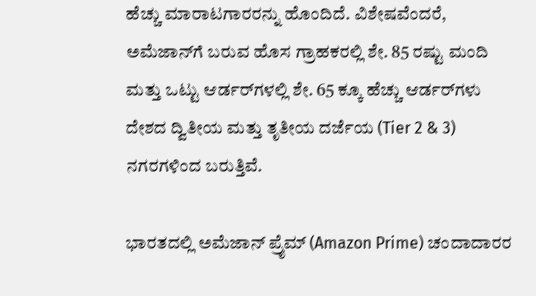ಹೆಚ್ಚು ಮಾರಾಟಗಾರರನ್ನು ಹೊಂದಿದೆ. ವಿಶೇಷವೆಂದರೆ, ಅಮೆಜಾನ್‌ಗೆ ಬರುವ ಹೊಸ ಗ್ರಾಹಕರಲ್ಲಿ ಶೇ. 85 ರಷ್ಟು ಮಂದಿ ಮತ್ತು ಒಟ್ಟು ಆರ್ಡರ್‌ಗಳಲ್ಲಿ ಶೇ. 65 ಕ್ಕೂ ಹೆಚ್ಚು ಆರ್ಡರ್‌ಗಳು ದೇಶದ ದ್ವಿತೀಯ ಮತ್ತು ತೃತೀಯ ದರ್ಜೆಯ (Tier 2 & 3) ನಗರಗಳಿಂದ ಬರುತ್ತಿವೆ.

ಭಾರತದಲ್ಲಿ ಅಮೆಜಾನ್ ಪ್ರೈಮ್ (Amazon Prime) ಚಂದಾದಾರರ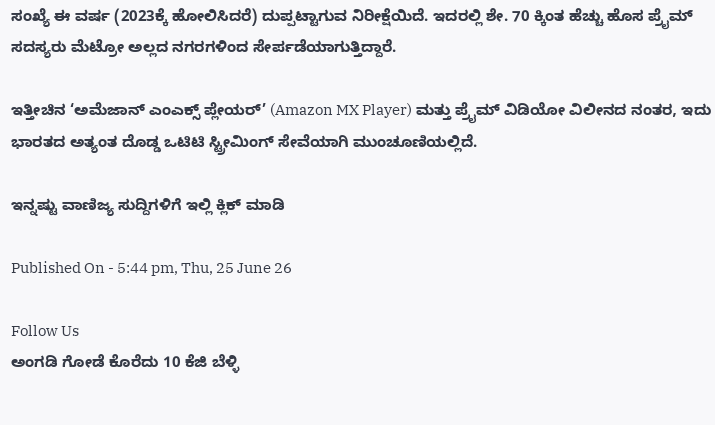ಸಂಖ್ಯೆ ಈ ವರ್ಷ (2023ಕ್ಕೆ ಹೋಲಿಸಿದರೆ) ದುಪ್ಪಟ್ಟಾಗುವ ನಿರೀಕ್ಷೆಯಿದೆ. ಇದರಲ್ಲಿ ಶೇ. 70 ಕ್ಕಿಂತ ಹೆಚ್ಚು ಹೊಸ ಪ್ರೈಮ್ ಸದಸ್ಯರು ಮೆಟ್ರೋ ಅಲ್ಲದ ನಗರಗಳಿಂದ ಸೇರ್ಪಡೆಯಾಗುತ್ತಿದ್ದಾರೆ.

ಇತ್ತೀಚಿನ ‘ಅಮೆಜಾನ್ ಎಂಎಕ್ಸ್ ಪ್ಲೇಯರ್’ (Amazon MX Player) ಮತ್ತು ಪ್ರೈಮ್ ವಿಡಿಯೋ ವಿಲೀನದ ನಂತರ, ಇದು ಭಾರತದ ಅತ್ಯಂತ ದೊಡ್ಡ ಒಟಿಟಿ ಸ್ಟ್ರೀಮಿಂಗ್ ಸೇವೆಯಾಗಿ ಮುಂಚೂಣಿಯಲ್ಲಿದೆ.

ಇನ್ನಷ್ಟು ವಾಣಿಜ್ಯ ಸುದ್ದಿಗಳಿಗೆ ಇಲ್ಲಿ ಕ್ಲಿಕ್ ಮಾಡಿ

Published On - 5:44 pm, Thu, 25 June 26

Follow Us
ಅಂಗಡಿ ಗೋಡೆ ಕೊರೆದು 10 ಕೆಜಿ ಬೆಳ್ಳಿ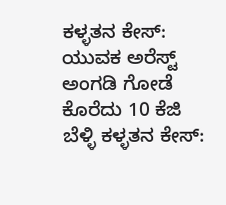ಕಳ್ಳತನ ಕೇಸ್: ಯುವಕ ಅರೆಸ್ಟ್
ಅಂಗಡಿ ಗೋಡೆ ಕೊರೆದು 10 ಕೆಜಿ ಬೆಳ್ಳಿ ಕಳ್ಳತನ ಕೇಸ್: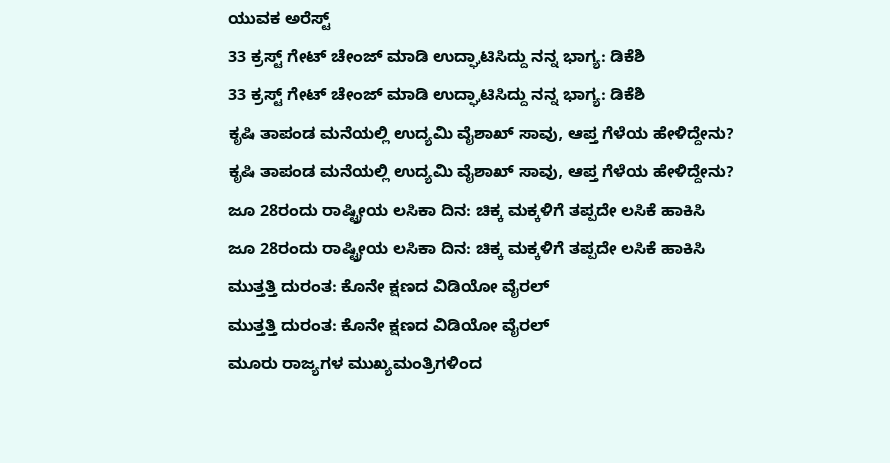ಯುವಕ ಅರೆಸ್ಟ್
33 ಕ್ರಸ್ಟ್ ಗೇಟ್ ಚೇಂಜ್ ಮಾಡಿ ಉದ್ಘಾಟಿಸಿದ್ದು ನನ್ನ ಭಾಗ್ಯ: ಡಿಕೆಶಿ
33 ಕ್ರಸ್ಟ್ ಗೇಟ್ ಚೇಂಜ್ ಮಾಡಿ ಉದ್ಘಾಟಿಸಿದ್ದು ನನ್ನ ಭಾಗ್ಯ: ಡಿಕೆಶಿ
ಕೃಷಿ ತಾಪಂಡ ಮನೆಯಲ್ಲಿ ಉದ್ಯಮಿ ವೈಶಾಖ್ ಸಾವು, ಆಪ್ತ ಗೆಳೆಯ ಹೇಳಿದ್ದೇನು?
ಕೃಷಿ ತಾಪಂಡ ಮನೆಯಲ್ಲಿ ಉದ್ಯಮಿ ವೈಶಾಖ್ ಸಾವು, ಆಪ್ತ ಗೆಳೆಯ ಹೇಳಿದ್ದೇನು?
ಜೂ 28ರಂದು ರಾಷ್ಟ್ರೀಯ ಲಸಿಕಾ ದಿನ: ಚಿಕ್ಕ ಮಕ್ಕಳಿಗೆ ತಪ್ಪದೇ ಲಸಿಕೆ ಹಾಕಿಸಿ
ಜೂ 28ರಂದು ರಾಷ್ಟ್ರೀಯ ಲಸಿಕಾ ದಿನ: ಚಿಕ್ಕ ಮಕ್ಕಳಿಗೆ ತಪ್ಪದೇ ಲಸಿಕೆ ಹಾಕಿಸಿ
ಮುತ್ತತ್ತಿ ದುರಂತ: ಕೊನೇ ಕ್ಷಣದ ವಿಡಿಯೋ ವೈರಲ್
ಮುತ್ತತ್ತಿ ದುರಂತ: ಕೊನೇ ಕ್ಷಣದ ವಿಡಿಯೋ ವೈರಲ್
ಮೂರು ರಾಜ್ಯಗಳ ಮುಖ್ಯಮಂತ್ರಿಗಳಿಂದ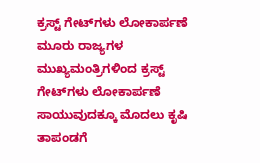ಕ್ರಸ್ಟ್ ಗೇಟ್‌ಗಳು ಲೋಕಾರ್ಪಣೆ
ಮೂರು ರಾಜ್ಯಗಳ ಮುಖ್ಯಮಂತ್ರಿಗಳಿಂದ ಕ್ರಸ್ಟ್ ಗೇಟ್‌ಗಳು ಲೋಕಾರ್ಪಣೆ
ಸಾಯುವುದಕ್ಕೂ ಮೊದಲು ಕೃಷಿ ತಾಪಂಡಗೆ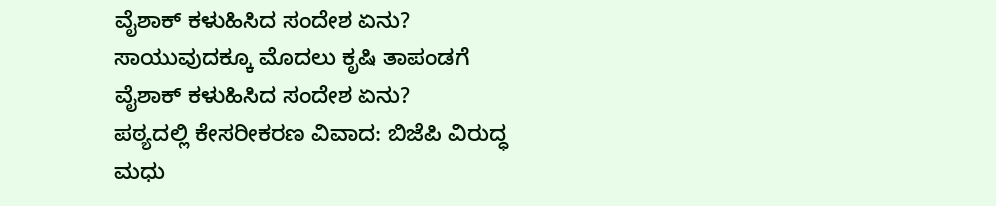ವೈಶಾಕ್ ಕಳುಹಿಸಿದ ಸಂದೇಶ ಏನು?
ಸಾಯುವುದಕ್ಕೂ ಮೊದಲು ಕೃಷಿ ತಾಪಂಡಗೆ ವೈಶಾಕ್ ಕಳುಹಿಸಿದ ಸಂದೇಶ ಏನು?
ಪಠ್ಯದಲ್ಲಿ ಕೇಸರೀಕರಣ ವಿವಾದ: ಬಿಜೆಪಿ ವಿರುದ್ಧ ಮಧು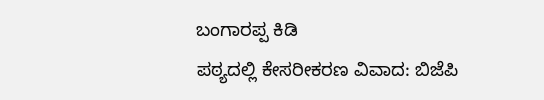ಬಂಗಾರಪ್ಪ ಕಿಡಿ
ಪಠ್ಯದಲ್ಲಿ ಕೇಸರೀಕರಣ ವಿವಾದ: ಬಿಜೆಪಿ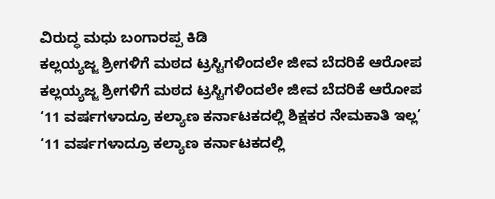ವಿರುದ್ಧ ಮಧು ಬಂಗಾರಪ್ಪ ಕಿಡಿ
ಕಲ್ಲಯ್ಯಜ್ಜ ಶ್ರೀಗಳಿಗೆ ಮಠದ ಟ್ರಸ್ಟಿಗಳಿಂದಲೇ ಜೀವ ಬೆದರಿಕೆ ಆರೋಪ
ಕಲ್ಲಯ್ಯಜ್ಜ ಶ್ರೀಗಳಿಗೆ ಮಠದ ಟ್ರಸ್ಟಿಗಳಿಂದಲೇ ಜೀವ ಬೆದರಿಕೆ ಆರೋಪ
‘11 ವರ್ಷಗಳಾದ್ರೂ ಕಲ್ಯಾಣ ಕರ್ನಾಟಕದಲ್ಲಿ ಶಿಕ್ಷಕರ ನೇಮಕಾತಿ ಇಲ್ಲ’
‘11 ವರ್ಷಗಳಾದ್ರೂ ಕಲ್ಯಾಣ ಕರ್ನಾಟಕದಲ್ಲಿ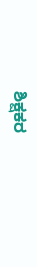ಶಿಕ್ಷಕರ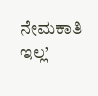ನೇಮಕಾತಿ ಇಲ್ಲ’